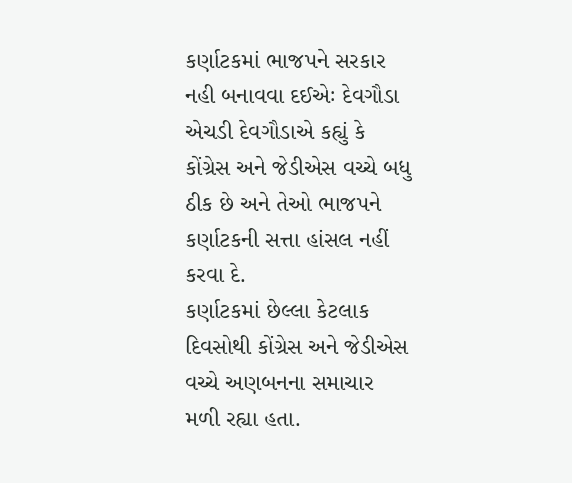કર્ણાટકમાં ભાજપને સરકાર નહી બનાવવા દઈએઃ દેવગૌડા
એચડી દેવગૌડાએ કહ્યું કે કોંગ્રેસ અને જેડીએસ વચ્ચે બધુ ઠીક છે અને તેઓ ભાજપને કર્ણાટકની સત્તા હાંસલ નહીં કરવા દે.
કર્ણાટકમાં છેલ્લા કેટલાક દિવસોથી કોંગ્રેસ અને જેડીએસ વચ્ચે અણબનના સમાચાર મળી રહ્યા હતા.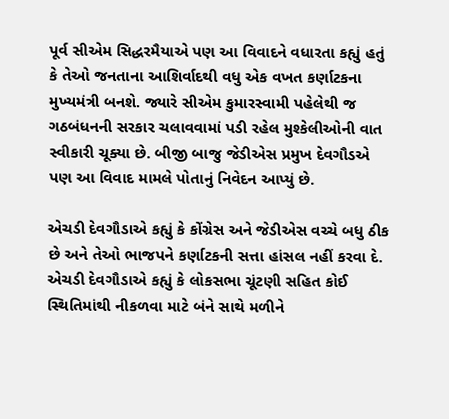પૂર્વ સીએમ સિદ્ધરમૈયાએ પણ આ વિવાદને વધારતા કહ્યું હતું કે તેઓ જનતાના આશિર્વાદથી વધુ એક વખત કર્ણાટકના મુખ્યમંત્રી બનશે. જ્યારે સીએમ કુમારસ્વામી પહેલેથી જ ગઠબંધનની સરકાર ચલાવવામાં પડી રહેલ મુશ્કેલીઓની વાત સ્વીકારી ચૂક્યા છે. બીજી બાજુ જેડીએસ પ્રમુખ દેવગૌડએ પણ આ વિવાદ મામલે પોતાનું નિવેદન આપ્યું છે.

એચડી દેવગૌડાએ કહ્યું કે કોંગ્રેસ અને જેડીએસ વચ્ચે બધુ ઠીક છે અને તેઓ ભાજપને કર્ણાટકની સત્તા હાંસલ નહીં કરવા દે. એચડી દેવગૌડાએ કહ્યું કે લોકસભા ચૂંટણી સહિત કોઈ સ્થિતિમાંથી નીકળવા માટે બંને સાથે મળીને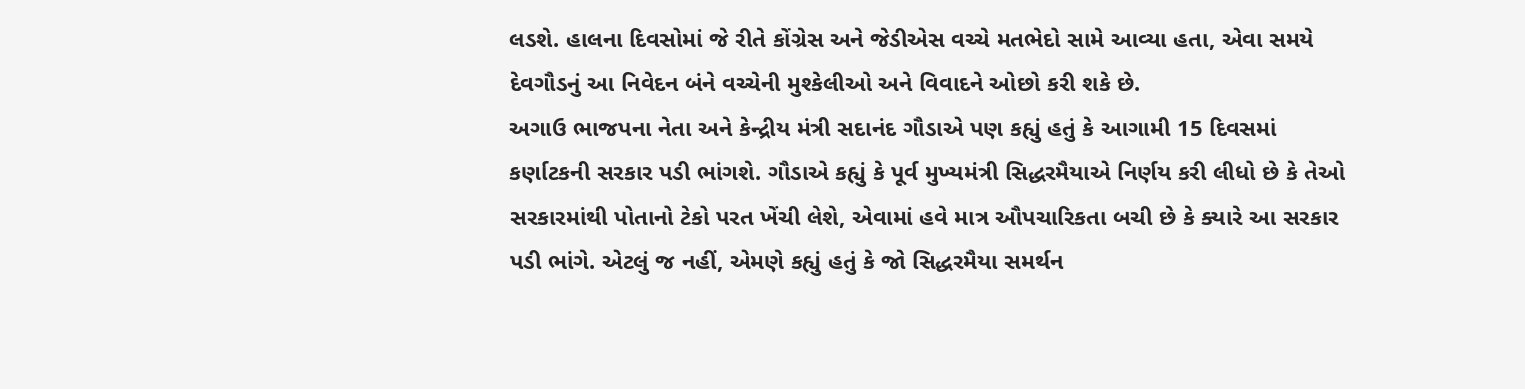લડશે. હાલના દિવસોમાં જે રીતે કોંગ્રેસ અને જેડીએસ વચ્ચે મતભેદો સામે આવ્યા હતા, એવા સમયે દેવગૌડનું આ નિવેદન બંને વચ્ચેની મુશ્કેલીઓ અને વિવાદને ઓછો કરી શકે છે.
અગાઉ ભાજપના નેતા અને કેન્દ્રીય મંત્રી સદાનંદ ગૌડાએ પણ કહ્યું હતું કે આગામી 15 દિવસમાં કર્ણાટકની સરકાર પડી ભાંગશે. ગૌડાએ કહ્યું કે પૂર્વ મુખ્યમંત્રી સિદ્ધરમૈયાએ નિર્ણય કરી લીધો છે કે તેઓ સરકારમાંથી પોતાનો ટેકો પરત ખેંચી લેશે, એવામાં હવે માત્ર ઔપચારિકતા બચી છે કે ક્યારે આ સરકાર પડી ભાંગે. એટલું જ નહીં, એમણે કહ્યું હતું કે જો સિદ્ધરમૈયા સમર્થન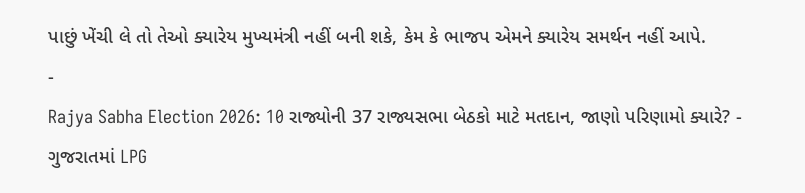પાછું ખેંચી લે તો તેઓ ક્યારેય મુખ્યમંત્રી નહીં બની શકે, કેમ કે ભાજપ એમને ક્યારેય સમર્થન નહીં આપે.
-
Rajya Sabha Election 2026: 10 રાજ્યોની 37 રાજ્યસભા બેઠકો માટે મતદાન, જાણો પરિણામો ક્યારે? -
ગુજરાતમાં LPG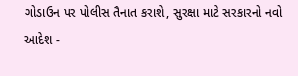ગોડાઉન પર પોલીસ તૈનાત કરાશે, સુરક્ષા માટે સરકારનો નવો આદેશ -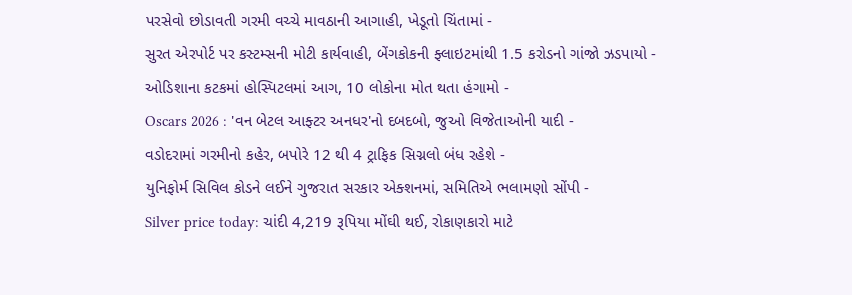પરસેવો છોડાવતી ગરમી વચ્ચે માવઠાની આગાહી, ખેડૂતો ચિંતામાં -
સુરત એરપોર્ટ પર કસ્ટમ્સની મોટી કાર્યવાહી, બેંગકોકની ફ્લાઇટમાંથી 1.5 કરોડનો ગાંજો ઝડપાયો -
ઓડિશાના કટકમાં હોસ્પિટલમાં આગ, 10 લોકોના મોત થતા હંગામો -
Oscars 2026 : 'વન બેટલ આફ્ટર અનધર'નો દબદબો, જુઓ વિજેતાઓની યાદી -
વડોદરામાં ગરમીનો કહેર, બપોરે 12 થી 4 ટ્રાફિક સિગ્નલો બંધ રહેશે -
યુનિફોર્મ સિવિલ કોડને લઈને ગુજરાત સરકાર એક્શનમાં, સમિતિએ ભલામણો સોંપી -
Silver price today: ચાંદી 4,219 રૂપિયા મોંઘી થઈ, રોકાણકારો માટે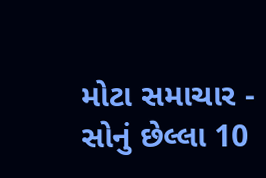મોટા સમાચાર -
સોનું છેલ્લા 10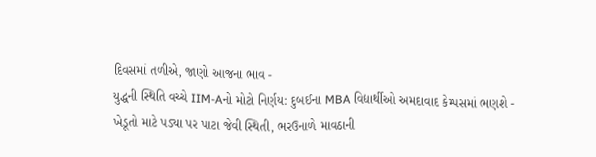દિવસમાં તળીએ, જાણો આજના ભાવ -
યુદ્ધની સ્થિતિ વચ્ચે IIM-Aનો મોટો નિર્ણય: દુબઈના MBA વિદ્યાર્થીઓ અમદાવાદ કેમ્પસમાં ભણશે -
ખેડૂતો માટે પડ્યા પર પાટા જેવી સ્થિતી, ભરઉનાળે માવઠાની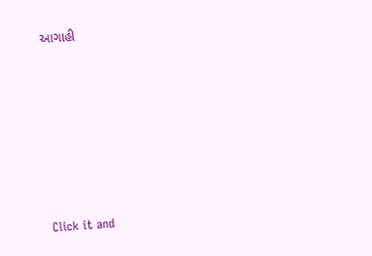આગાહી








Click it and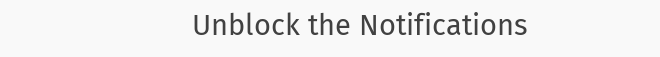Unblock the Notifications